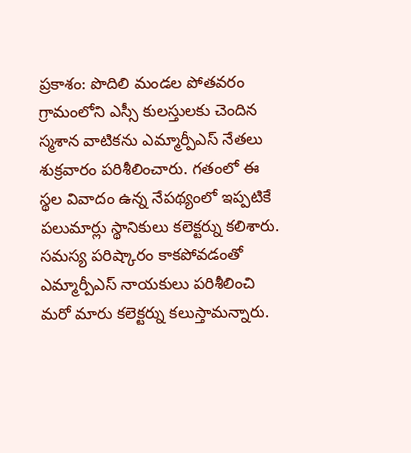ప్రకాశం: పొదిలి మండల పోతవరం గ్రామంలోని ఎస్సీ కులస్తులకు చెందిన స్మశాన వాటికను ఎమ్మార్పీఎస్ నేతలు శుక్రవారం పరిశీలించారు. గతంలో ఈ స్థల వివాదం ఉన్న నేపథ్యంలో ఇప్పటికే పలుమార్లు స్థానికులు కలెక్టర్ను కలిశారు. సమస్య పరిష్కారం కాకపోవడంతో ఎమ్మార్పీఎస్ నాయకులు పరిశీలించి మరో మారు కలెక్టర్ను కలుస్తామన్నారు.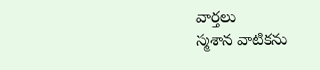వార్తలు
స్మశాన వాటికను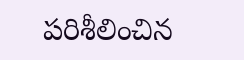పరిశీలించిన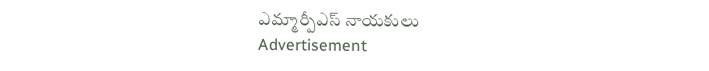ఎమ్మార్పీఎస్ నాయకులు
Advertisement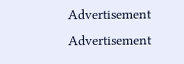Advertisement
Advertisement